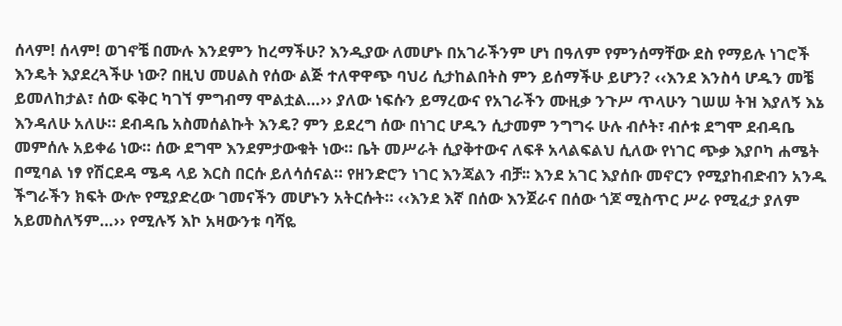ሰላም! ሰላም! ወገኖቼ በሙሉ እንደምን ከረማችሁ? እንዲያው ለመሆኑ በአገራችንም ሆነ በዓለም የምንሰማቸው ደስ የማይሉ ነገሮች እንዴት እያደረጓችሁ ነው? በዚህ መሀልስ የሰው ልጅ ተለዋዋጭ ባህሪ ሲታከልበትስ ምን ይሰማችሁ ይሆን? ‹‹እንደ እንስሳ ሆዱን መቼ ይመለከታል፣ ሰው ፍቅር ካገኘ ምግብማ ሞልቷል…›› ያለው ነፍሱን ይማረውና የአገራችን ሙዚቃ ንጉሥ ጥላሁን ገሠሠ ትዝ እያለኝ እኔ እንዳለሁ አለሁ። ደብዳቤ አስመሰልኩት እንዴ? ምን ይደረግ ሰው በነገር ሆዱን ሲታመም ንግግሩ ሁሉ ብሶት፣ ብሶቱ ደግሞ ደብዳቤ መምሰሉ አይቀሬ ነው። ሰው ደግሞ እንደምታውቁት ነው። ቤት መሥራት ሲያቅተውና ለፍቶ አላልፍልህ ሲለው የነገር ጭቃ እያቦካ ሐሜት በሚባል ነፃ የሽርደዳ ሜዳ ላይ እርስ በርሱ ይለሳሰናል። የዘንድሮን ነገር እንጃልን ብቻ፡፡ እንደ አገር እያሰቡ መኖርን የሚያከብድብን አንዱ ችግራችን ክፍት ውሎ የሚያድረው ገመናችን መሆኑን አትርሱት። ‹‹እንደ እኛ በሰው እንጀራና በሰው ጎጆ ሚስጥር ሥራ የሚፈታ ያለም አይመስለኝም…›› የሚሉኝ እኮ አዛውንቱ ባሻዬ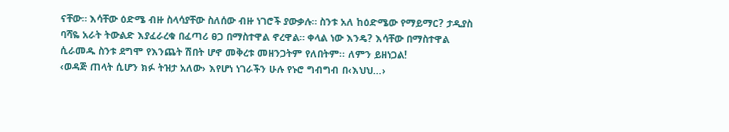ናቸው። እሳቸው ዕድሜ ብዙ ስላሳያቸው ስለሰው ብዙ ነገሮች ያውቃሉ። ስንቱ አለ ከዕድሜው የማይማር? ታዲያስ ባሻዬ አራት ትውልድ እያፈራረቁ በፈጣሪ ፀጋ በማስተዋል ኖረዋል። ቀላል ነው እንዴ? እሳቸው በማስተዋል ሲራመዱ ስንቱ ደግሞ የእንጨት ሽበት ሆኖ መቅረቱ መዘንጋትም የለበትም፡፡ ለምን ይዘነጋል!
‹ወዳጅ ጠላት ሲሆን ክፉ ትዝታ አለው› እየሆነ ነገራችን ሁሉ የኑሮ ግብግብ በ‹እህህ…›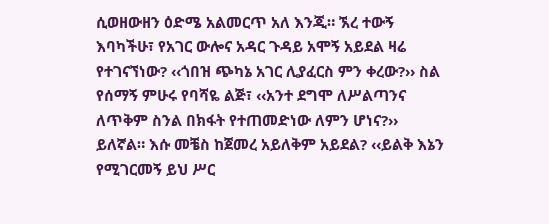ሲወዘውዘን ዕድሜ አልመርጥ አለ እንጂ። ኧረ ተውኝ እባካችሁ፣ የአገር ውሎና አዳር ጉዳይ አሞኝ አይደል ዛሬ የተገናኘነው? ‹‹ጎበዝ ጭካኔ አገር ሊያፈርስ ምን ቀረው?›› ስል የሰማኝ ምሁሩ የባሻዬ ልጅ፣ ‹‹አንተ ደግሞ ለሥልጣንና ለጥቅም ስንል በክፋት የተጠመድነው ለምን ሆነና?›› ይለኛል። እሱ መቼስ ከጀመረ አይለቅም አይደል? ‹‹ይልቅ እኔን የሚገርመኝ ይህ ሥር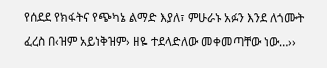የሰደደ የክፋትና የጭካኔ ልማድ እያለ፣ ምሁራኑ አፉን እንደ ለጎሙት ፈረስ በ‹ዝም አይነቅዝም› ዘዬ ተደላድለው መቀመጣቸው ነው…››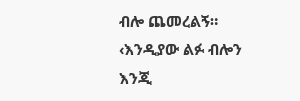ብሎ ጨመረልኝ። ‹እንዲያው ልፉ ብሎን እንጂ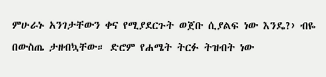ምሁራኑ አንገታቸውን ቀና የሚያደርጉት ወጀቡ ሲያልፍ ነው እንዴ?› ብዬ በውስጤ ታዘብኳቸው። ድሮም የሐሜት ትርፉ ትዝብት ነው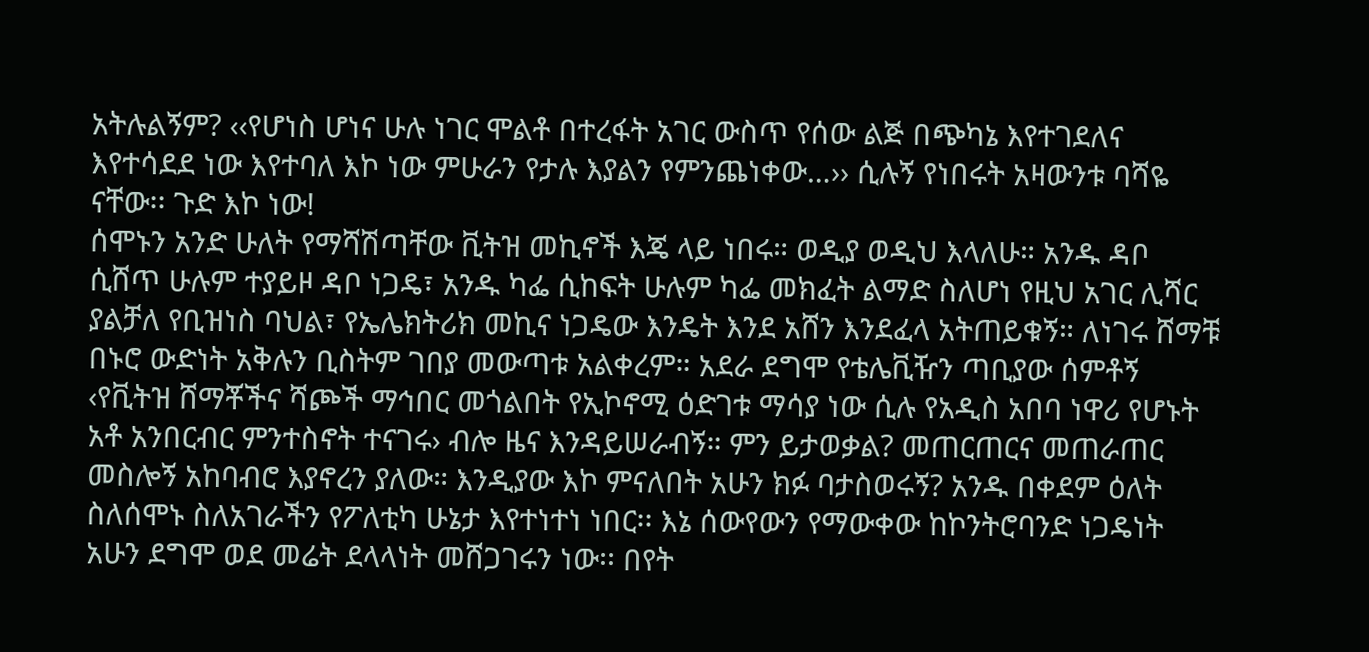አትሉልኝም? ‹‹የሆነስ ሆነና ሁሉ ነገር ሞልቶ በተረፋት አገር ውስጥ የሰው ልጅ በጭካኔ እየተገደለና እየተሳደደ ነው እየተባለ እኮ ነው ምሁራን የታሉ እያልን የምንጨነቀው…›› ሲሉኝ የነበሩት አዛውንቱ ባሻዬ ናቸው፡፡ ጉድ እኮ ነው!
ሰሞኑን አንድ ሁለት የማሻሽጣቸው ቪትዝ መኪኖች እጄ ላይ ነበሩ። ወዲያ ወዲህ እላለሁ። አንዱ ዳቦ ሲሸጥ ሁሉም ተያይዞ ዳቦ ነጋዴ፣ አንዱ ካፌ ሲከፍት ሁሉም ካፌ መክፈት ልማድ ስለሆነ የዚህ አገር ሊሻር ያልቻለ የቢዝነስ ባህል፣ የኤሌክትሪክ መኪና ነጋዴው እንዴት እንደ አሸን እንደፈላ አትጠይቁኝ። ለነገሩ ሸማቹ በኑሮ ውድነት አቅሉን ቢስትም ገበያ መውጣቱ አልቀረም። አደራ ደግሞ የቴሌቪዥን ጣቢያው ሰምቶኝ ‹የቪትዝ ሸማቾችና ሻጮች ማኅበር መጎልበት የኢኮኖሚ ዕድገቱ ማሳያ ነው ሲሉ የአዲስ አበባ ነዋሪ የሆኑት አቶ አንበርብር ምንተስኖት ተናገሩ› ብሎ ዜና እንዳይሠራብኝ። ምን ይታወቃል? መጠርጠርና መጠራጠር መስሎኝ አከባብሮ እያኖረን ያለው። እንዲያው እኮ ምናለበት አሁን ክፉ ባታስወሩኝ? አንዱ በቀደም ዕለት ስለሰሞኑ ስለአገራችን የፖለቲካ ሁኔታ እየተነተነ ነበር፡፡ እኔ ሰውየውን የማውቀው ከኮንትሮባንድ ነጋዴነት አሁን ደግሞ ወደ መሬት ደላላነት መሸጋገሩን ነው፡፡ በየት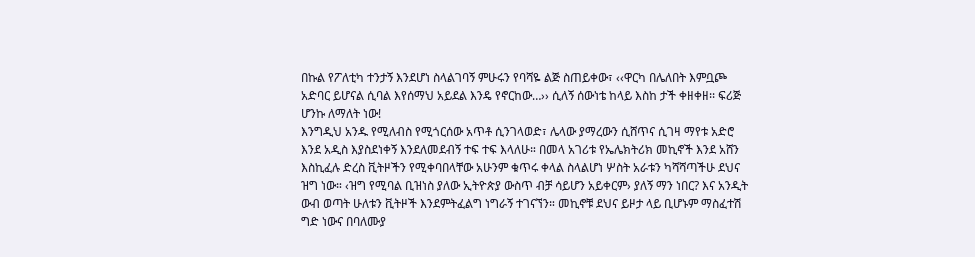በኩል የፖለቲካ ተንታኝ እንደሆነ ስላልገባኝ ምሁሩን የባሻዬ ልጅ ስጠይቀው፣ ‹‹ዋርካ በሌለበት እምቧጮ አድባር ይሆናል ሲባል እየሰማህ አይደል እንዴ የኖርከው…›› ሲለኝ ሰውነቴ ከላይ እስከ ታች ቀዘቀዘ፡፡ ፍሪጅ ሆንኩ ለማለት ነው!
እንግዲህ አንዱ የሚለብስ የሚጎርሰው አጥቶ ሲንገላወድ፣ ሌላው ያማረውን ሲሸጥና ሲገዛ ማየቱ አድሮ እንደ አዲስ እያስደነቀኝ እንደለመደብኝ ተፍ ተፍ እላለሁ። በመላ አገሪቱ የኤሌክትሪክ መኪኖች እንደ አሸን እስኪፈሉ ድረስ ቪትዞችን የሚቀባበላቸው አሁንም ቁጥሩ ቀላል ስላልሆነ ሦስት አራቱን ካሻሻጣችሁ ደህና ዝግ ነው። ‹ዝግ የሚባል ቢዝነስ ያለው ኢትዮጵያ ውስጥ ብቻ ሳይሆን አይቀርም› ያለኝ ማን ነበር? እና አንዲት ውብ ወጣት ሁለቱን ቪትዞች እንደምትፈልግ ነግራኝ ተገናኘን። መኪኖቹ ደህና ይዞታ ላይ ቢሆኑም ማስፈተሽ ግድ ነውና በባለሙያ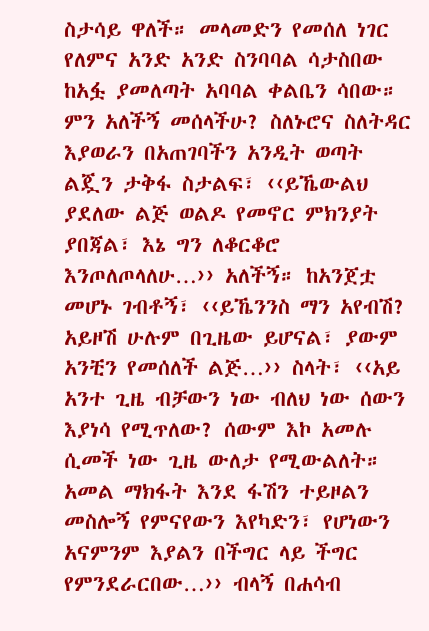ስታሳይ ዋለች። መላመድን የመሰለ ነገር የለምና አንድ አንድ ስንባባል ሳታስበው ከአፏ ያመለጣት አባባል ቀልቤን ሳበው። ምን አለችኝ መሰላችሁ? ስለኑሮና ስለትዳር እያወራን በአጠገባችን አንዲት ወጣት ልጇን ታቅፋ ስታልፍ፣ ‹‹ይኼውልህ ያደለው ልጅ ወልዶ የመኖር ምክንያት ያበጃል፣ እኔ ግን ለቆርቆሮ እንጦለጦላለሁ…›› አለችኝ። ከአንጀቷ መሆኑ ገብቶኝ፣ ‹‹ይኼንንስ ማን አየብሽ? አይዞሽ ሁሉም በጊዜው ይሆናል፣ ያውም አንቺን የመሰለች ልጅ…›› ስላት፣ ‹‹አይ አንተ ጊዜ ብቻውን ነው ብለህ ነው ሰውን እያነሳ የሚጥለው? ሰውም እኮ አመሉ ሲመች ነው ጊዜ ውለታ የሚውልለት። አመል ማክፋት እንደ ፋሽን ተይዞልን መስሎኝ የምናየውን እየካድን፣ የሆነውን አናምንም እያልን በችግር ላይ ችግር የምንደራርበው…›› ብላኝ በሐሳብ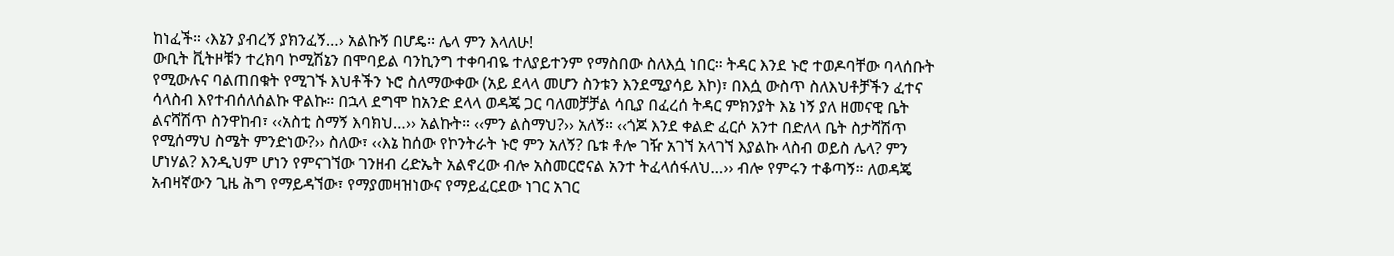ከነፈች። ‹እኔን ያብረኝ ያክንፈኝ…› አልኩኝ በሆዴ፡፡ ሌላ ምን እላለሁ!
ውቢት ቪትዞቹን ተረክባ ኮሚሽኔን በሞባይል ባንኪንግ ተቀባብዬ ተለያይተንም የማስበው ስለእሷ ነበር። ትዳር እንደ ኑሮ ተወዶባቸው ባላሰቡት የሚውሉና ባልጠበቁት የሚገኙ እህቶችን ኑሮ ስለማውቀው (አይ ደላላ መሆን ስንቱን እንደሚያሳይ እኮ)፣ በእሷ ውስጥ ስለእህቶቻችን ፈተና ሳላስብ እየተብሰለሰልኩ ዋልኩ። በኋላ ደግሞ ከአንድ ደላላ ወዳጄ ጋር ባለመቻቻል ሳቢያ በፈረሰ ትዳር ምክንያት እኔ ነኝ ያለ ዘመናዊ ቤት ልናሻሽጥ ስንዋከብ፣ ‹‹አስቲ ስማኝ እባክህ…›› አልኩት። ‹‹ምን ልስማህ?›› አለኝ። ‹‹ጎጆ እንደ ቀልድ ፈርሶ አንተ በድለላ ቤት ስታሻሽጥ የሚሰማህ ስሜት ምንድነው?›› ስለው፣ ‹‹እኔ ከሰው የኮንትራት ኑሮ ምን አለኝ? ቤቱ ቶሎ ገዥ አገኘ አላገኘ እያልኩ ላስብ ወይስ ሌላ? ምን ሆነሃል? እንዲህም ሆነን የምናገኘው ገንዘብ ረድኤት አልኖረው ብሎ አስመርሮናል አንተ ትፈላሰፋለህ…›› ብሎ የምሩን ተቆጣኝ። ለወዳጄ አብዛኛውን ጊዜ ሕግ የማይዳኘው፣ የማያመዛዝነውና የማይፈርደው ነገር አገር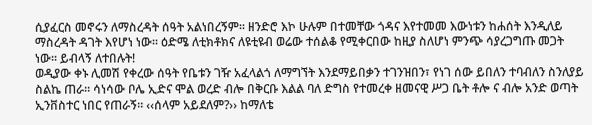ሲያፈርስ መኖሩን ለማስረዳት ሰዓት አልነበረኝም። ዘንድሮ እኮ ሁሉም በተመቸው ጎዳና እየተመመ እውነቱን ከሐሰት እንዲለይ ማስረዳት ዳገት እየሆነ ነው፡፡ ዕድሜ ለቲክቶክና ለዩቲዩብ ወሬው ተሰልቆ የሚቀርበው ከዚያ ስለሆነ ምንጭ ሳያረጋግጡ መጋት ነው፡፡ ይብላኝ ለተበሉት!
ወዲያው ቀኑ ሊመሽ የቀረው ሰዓት የቤቱን ገዥ አፈላልጎ ለማግኘት እንደማይበቃን ተገንዝበን፣ የነገ ሰው ይበለን ተባብለን ስንለያይ ስልኬ ጠራ። ሳነሳው ቦሌ ኢድና ሞል ወረድ ብሎ በቅርቡ እልል ባለ ድግስ የተመረቀ ዘመናዊ ሥጋ ቤት ቶሎ ና ብሎ አንድ ወጣት ኢንቨስተር ነበር የጠራኝ። ‹‹ሰላም አይደለም?›› ከማለቴ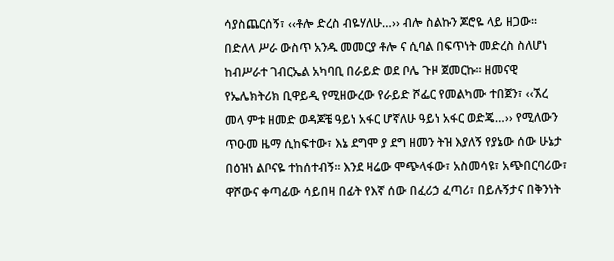ሳያስጨርሰኝ፣ ‹‹ቶሎ ድረስ ብዬሃለሁ…›› ብሎ ስልኩን ጆሮዬ ላይ ዘጋው። በድለላ ሥራ ውስጥ አንዱ መመርያ ቶሎ ና ሲባል በፍጥነት መድረስ ስለሆነ ከብሥራተ ገብርኤል አካባቢ በራይድ ወደ ቦሌ ጉዞ ጀመርኩ፡፡ ዘመናዊ የኤሌክትሪክ ቢዋይዲ የሚዘውረው የራይድ ሾፌር የመልካሙ ተበጀን፣ ‹‹ኧረ መላ ምቱ ዘመድ ወዳጆቼ ዓይነ አፋር ሆኛለሁ ዓይነ አፋር ወድጄ…›› የሚለውን ጥዑመ ዜማ ሲከፍተው፣ እኔ ደግሞ ያ ደግ ዘመን ትዝ እያለኝ የያኔው ሰው ሁኔታ በዕዝነ ልቦናዬ ተከሰተብኝ፡፡ እንደ ዛሬው ሞጭላፋው፣ አስመሳዩ፣ አጭበርባሪው፣ ዋሾውና ቀጣፊው ሳይበዛ በፊት የእኛ ሰው በፈሪኃ ፈጣሪ፣ በይሉኝታና በቅንነት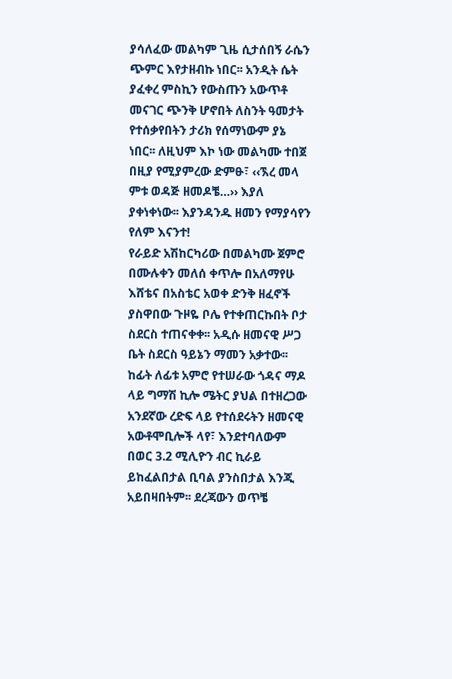ያሳለፈው መልካም ጊዜ ሲታሰበኝ ራሴን ጭምር እየታዘብኩ ነበር፡፡ አንዲት ሴት ያፈቀረ ምስኪን የውስጡን አውጥቶ መናገር ጭንቅ ሆኖበት ለስንት ዓመታት የተሰቃየበትን ታሪክ የሰማነውም ያኔ ነበር፡፡ ለዚህም እኮ ነው መልካሙ ተበጀ በዚያ የሚያምረው ድምፁ፣ ‹‹ኧረ መላ ምቱ ወዳጅ ዘመዶቼ…›› እያለ ያቀነቀነው፡፡ እያንዳንዱ ዘመን የማያሳየን የለም እናንተ!
የራይድ አሽከርካሪው በመልካሙ ጀምሮ በሙሉቀን መለሰ ቀጥሎ በአለማየሁ እሸቴና በአስቴር አወቀ ድንቅ ዘፈኖች ያስዋበው ጉዞዬ ቦሌ የተቀጠርኩበት ቦታ ስደርስ ተጠናቀቀ፡፡ አዲሱ ዘመናዊ ሥጋ ቤት ስደርስ ዓይኔን ማመን አቃተው፡፡ ከፊት ለፊቱ አምሮ የተሠራው ጎዳና ማዶ ላይ ግማሽ ኪሎ ሜትር ያህል በተዘረጋው አንደኛው ረድፍ ላይ የተሰደሩትን ዘመናዊ አውቶሞቢሎች ላየ፣ እንደተባለውም በወር 3.2 ሚሊዮን ብር ኪራይ ይከፈልበታል ቢባል ያንስበታል እንጂ አይበዛበትም፡፡ ደረጃውን ወጥቼ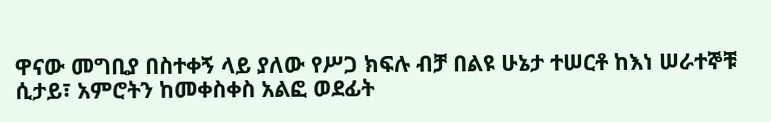ዋናው መግቢያ በስተቀኝ ላይ ያለው የሥጋ ክፍሉ ብቻ በልዩ ሁኔታ ተሠርቶ ከእነ ሠራተኞቹ ሲታይ፣ አምሮትን ከመቀስቀስ አልፎ ወደፊት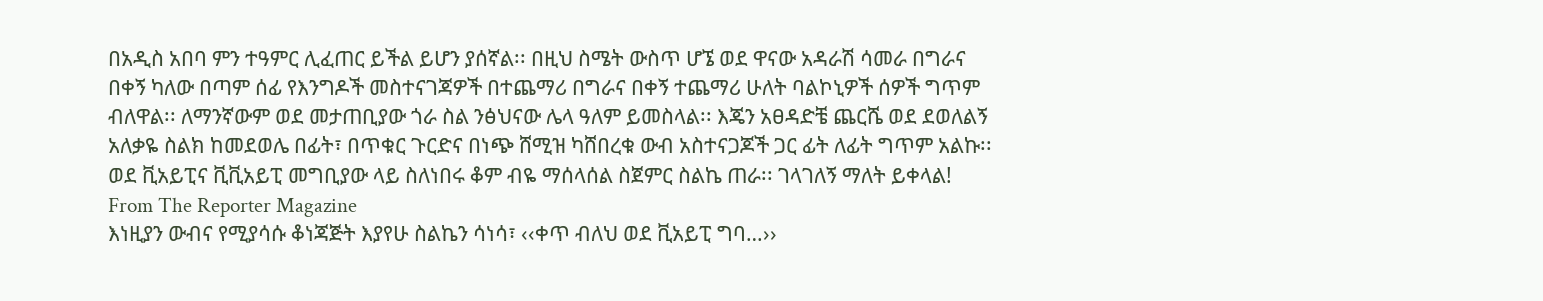በአዲስ አበባ ምን ተዓምር ሊፈጠር ይችል ይሆን ያሰኛል፡፡ በዚህ ስሜት ውስጥ ሆኜ ወደ ዋናው አዳራሽ ሳመራ በግራና በቀኝ ካለው በጣም ሰፊ የእንግዶች መስተናገጃዎች በተጨማሪ በግራና በቀኝ ተጨማሪ ሁለት ባልኮኒዎች ሰዎች ግጥም ብለዋል፡፡ ለማንኛውም ወደ መታጠቢያው ጎራ ስል ንፅህናው ሌላ ዓለም ይመስላል፡፡ እጄን አፀዳድቼ ጨርሼ ወደ ደወለልኝ አለቃዬ ስልክ ከመደወሌ በፊት፣ በጥቁር ጉርድና በነጭ ሸሚዝ ካሸበረቁ ውብ አስተናጋጆች ጋር ፊት ለፊት ግጥም አልኩ፡፡ ወደ ቪአይፒና ቪቪአይፒ መግቢያው ላይ ስለነበሩ ቆም ብዬ ማሰላሰል ስጀምር ስልኬ ጠራ፡፡ ገላገለኝ ማለት ይቀላል!
From The Reporter Magazine
እነዚያን ውብና የሚያሳሱ ቆነጃጅት እያየሁ ስልኬን ሳነሳ፣ ‹‹ቀጥ ብለህ ወደ ቪአይፒ ግባ…››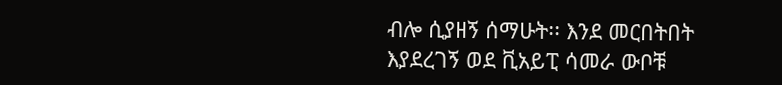ብሎ ሲያዘኝ ሰማሁት፡፡ እንደ መርበትበት እያደረገኝ ወደ ቪአይፒ ሳመራ ውቦቹ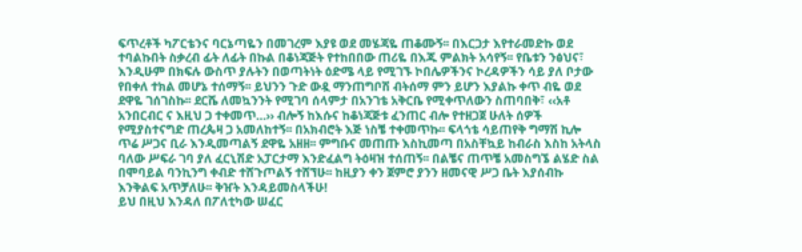ፍጥረቶች ካፖርቴንና ባርኔጣዬን በመገረም እያዩ ወደ መሄጃዬ ጠቆሙኝ፡፡ በእርጋታ እየተራመድኩ ወደ ተባልኩበት ስቃረብ ፊት ለፊት በኩል በቆነጃጅት የተከበበው ጠሪዬ በእጁ ምልክት አሳየኝ፡፡ የቤቱን ንፅህና፣ እንዲሁም በክፍሉ ውስጥ ያሉትን በወጣትነት ዕድሜ ላይ የሚገኙ ኮበሌዎችንና ኮረዳዎችን ሳይ ያለ ቦታው የበቀለ ተክል መሆኔ ተሰማኝ፡፡ ይህንን ጉድ ውዷ ማንጠግቦሽ ብትሰማ ምን ይሆን እያልኩ ቀጥ ብዬ ወደ ደዋዬ ገሰገስኩ፡፡ ደርሼ ለመኳንንት የሚገባ ሰላምታ በአንገቴ አቅርቤ የሚቀጥለውን ስጠባበቅ፣ ‹‹አቶ አንበርብር ና እዚህ ጋ ተቀመጥ…›› ብሎኝ ከእሱና ከቆነጃጅቱ ፈንጠር ብሎ የተዘጋጀ ሁለት ሰዎች የሚያስተናግድ ጠረጴዛ ጋ አመለከተኝ፡፡ በአክብሮት እጅ ነስቼ ተቀመጥኩ፡፡ ፍላጎቴ ሳይጠየቅ ግማሽ ኪሎ ጥሬ ሥጋና ቢራ እንዲመጣልኝ ደዋዬ አዘዘ፡፡ ምግቡና መጠጡ እስኪመጣ በአስቸኳይ ከብራስ እስከ አትላስ ባለው ሥፍራ ገባ ያለ ፈርኒሽድ አፓርታማ እንድፈልግ ትዕዛዝ ተሰጠኝ፡፡ በልቼና ጠጥቼ አመስግኜ ልሄድ ስል በሞባይል ባንኪንግ ቀብድ ተሸጉጦልኝ ተሸኘሁ፡፡ ከዚያን ቀን ጀምሮ ያንን ዘመናዊ ሥጋ ቤት እያሰብኩ እንቅልፍ አጥቻለሁ፡፡ ቅዠት እንዳይመስላችሁ!
ይህ በዚህ እንዳለ በፖለቲካው ሠፈር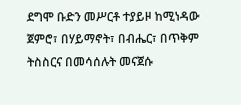ደግሞ ቡድን መሥርቶ ተያይዞ ከሚነዳው ጀምሮ፣ በሃይማኖት፣ በብሔር፣ በጥቅም ትስስርና በመሳሰሉት መናጀሱ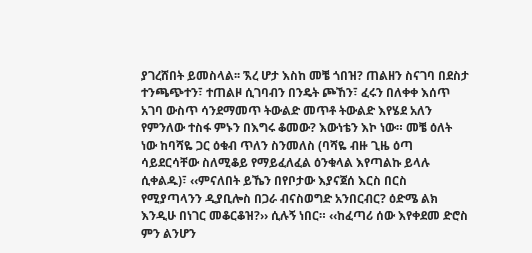ያገረሸበት ይመስላል፡፡ ኧረ ሆታ እስከ መቼ ጎበዝ? ጠልዘን ስናገባ በደስታ ተንጫጭተን፣ ተጠልዞ ሲገባብን በንዴት ጮኸን፣ ፈሩን በለቀቀ እሰጥ አገባ ውስጥ ሳንደማመጥ ትውልድ መጥቶ ትውልድ እየሄደ አለን የምንለው ተስፋ ምኑን በእግሩ ቆመው? እውነቴን እኮ ነው። መቼ ዕለት ነው ከባሻዬ ጋር ዕቁብ ጥለን ስንመለስ (ባሻዬ ብዙ ጊዜ ዕጣ ሳይደርሳቸው ስለሚቆይ የማይፈለፈል ዕንቁላል እየጣልኩ ይላሉ ሲቀልዱ)፣ ‹‹ምናለበት ይኼን በየቦታው እያናጀሰ እርስ በርስ የሚያጣላንን ዲያቢሎስ በጋራ ብናስወግድ አንበርብር? ዕድሜ ልክ እንዲሁ በነገር መቆርቆዝ?›› ሲሉኝ ነበር። ‹‹ከፈጣሪ ሰው እየቀደመ ድሮስ ምን ልንሆን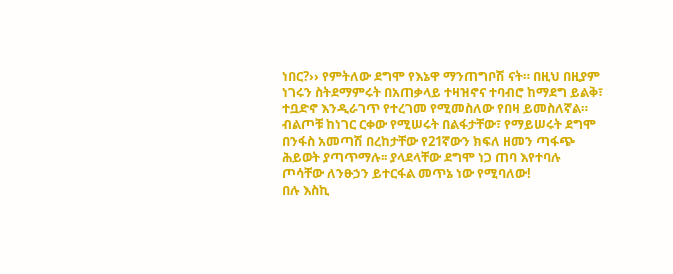ነበር?›› የምትለው ደግሞ የእኔዋ ማንጠግቦሽ ናት። በዚህ በዚያም ነገሩን ስትደማምሩት በአጠቃላይ ተዛዝኖና ተባብሮ ከማደግ ይልቅ፣ ተቧድኖ እንዲራገጥ የተረገመ የሚመስለው የበዛ ይመስለኛል። ብልጦቹ ከነገር ርቀው የሚሠሩት በልፋታቸው፣ የማይሠሩት ደግሞ በንፋስ አመጣሽ በረከታቸው የ21ኛውን ክፍለ ዘመን ጣፋጭ ሕይወት ያጣጥማሉ፡፡ ያላደላቸው ደግሞ ነጋ ጠባ እየተባሉ ጦሳቸው ለንፁኃን ይተርፋል መጥኔ ነው የሚባለው!
በሉ እስኪ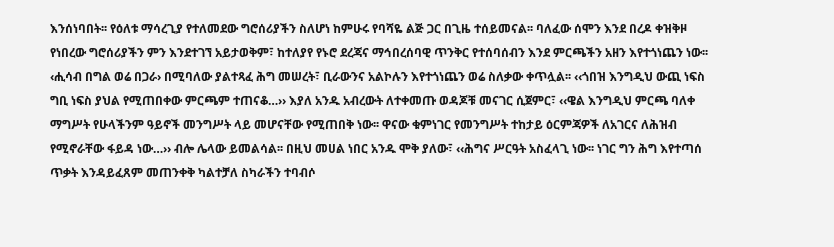እንሰነባበት፡፡ የዕለቱ ማሳረጊያ የተለመደው ግሮሰሪያችን ስለሆነ ከምሁሩ የባሻዬ ልጅ ጋር በጊዜ ተሰይመናል፡፡ ባለፈው ሰሞን እንደ በረዶ ቀዝቅዞ የነበረው ግሮሰሪያችን ምን እንደተገኘ አይታወቅም፣ ከተለያየ የኑሮ ደረጃና ማኅበረሰባዊ ጥንቅር የተሰባሰብን እንደ ምርጫችን አዘን እየተጎነጨን ነው፡፡ ‹ሒሳብ በግል ወሬ በጋራ› በሚባለው ያልተጻፈ ሕግ መሠረት፣ ቢራውንና አልኮሉን እየተጎነጨን ወሬ ስለቃው ቀጥሏል፡፡ ‹‹ጎበዝ እንግዲህ ውጪ ነፍስ ግቢ ነፍስ ያህል የሚጠበቀው ምርጫም ተጠናቆ…›› እያለ አንዱ አብረውት ለተቀመጡ ወዳጆቹ መናገር ሲጀምር፣ ‹‹ዌል እንግዲህ ምርጫ ባለቀ ማግሥት የሁላችንም ዓይኖች መንግሥት ላይ መሆናቸው የሚጠበቅ ነው፡፡ ዋናው ቁምነገር የመንግሥት ተከታይ ዕርምጃዎች ለአገርና ለሕዝብ የሚኖራቸው ፋይዳ ነው…›› ብሎ ሌላው ይመልሳል፡፡ በዚህ መሀል ነበር አንዱ ሞቅ ያለው፣ ‹‹ሕግና ሥርዓት አስፈላጊ ነው፡፡ ነገር ግን ሕግ እየተጣሰ ጥቃት እንዳይፈጸም መጠንቀቅ ካልተቻለ ስካራችን ተባብሶ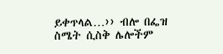ይቀጥላል…›› ብሎ በፌዝ ስሜት ሲስቅ ሌሎችም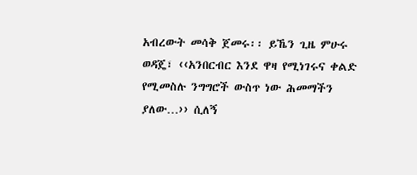አብረውት መሳቅ ጀመሩ፡፡ ይኼን ጊዜ ምሁሩ ወዳጄ፣ ‹‹አንበርብር እንደ ዋዛ የሚነገሩና ቀልድ የሚመስሉ ንግግሮች ውስጥ ነው ሕመማችን ያለው…›› ሲለኝ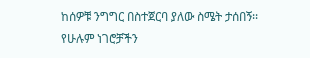ከሰዎቹ ንግግር በስተጀርባ ያለው ስሜት ታሰበኝ፡፡ የሁሉም ነገሮቻችን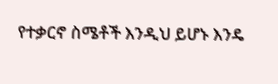የተቃርኖ ስሜቶች እንዲህ ይሆኑ እንዴ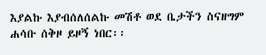እያልኩ እያብሰለሰልኩ መሽቶ ወደ ቤታችን ስናዘግም ሐሳቡ ሰቅዞ ይዞኝ ነበር፡፡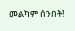መልካም ሰንበት!